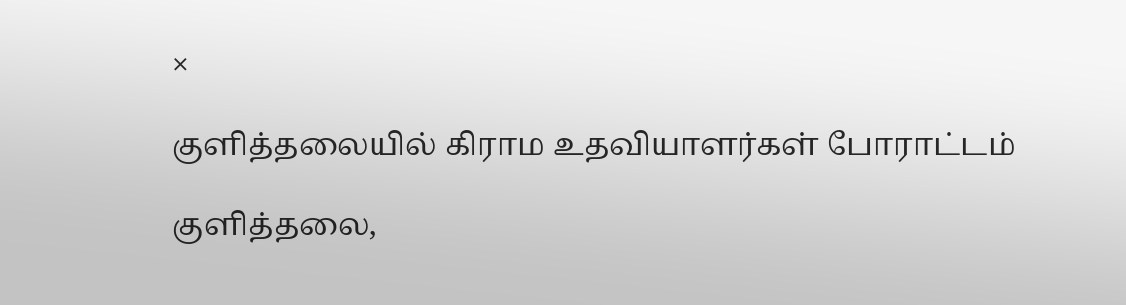×

குளித்தலையில் கிராம உதவியாளர்கள் போராட்டம்

குளித்தலை,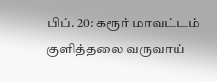பிப். 20: கரூர் மாவட்டம் குளித்தலை வருவாய்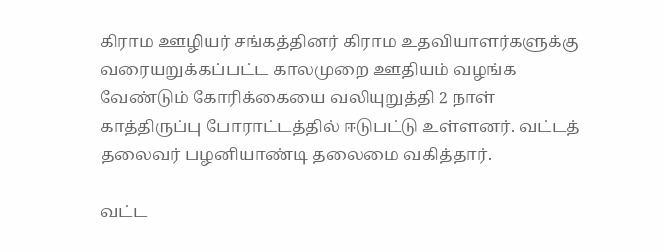கிராம ஊழியர் சங்கத்தினர் கிராம உதவியாளர்களுக்கு வரையறுக்கப்பட்ட காலமுறை ஊதியம் வழங்க வேண்டும் கோரிக்கையை வலியுறுத்தி 2 நாள் காத்திருப்பு போராட்டத்தில் ஈடுபட்டு உள்ளனர். வட்டத் தலைவர் பழனியாண்டி தலைமை வகித்தார்.

வட்ட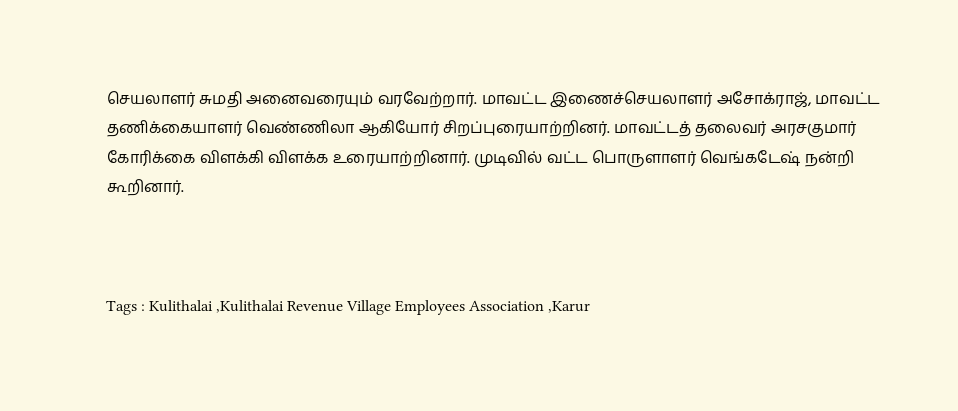செயலாளர் சுமதி அனைவரையும் வரவேற்றார். மாவட்ட இணைச்செயலாளர் அசோக்ராஜ், மாவட்ட தணிக்கையாளர் வெண்ணிலா ஆகியோர் சிறப்புரையாற்றினர். மாவட்டத் தலைவர் அரசகுமார் கோரிக்கை விளக்கி விளக்க உரையாற்றினார். முடிவில் வட்ட பொருளாளர் வெங்கடேஷ் நன்றி கூறினார்.



Tags : Kulithalai ,Kulithalai Revenue Village Employees Association ,Karur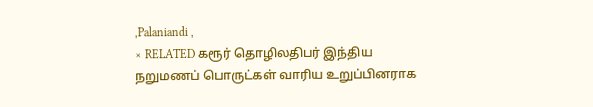,Palaniandi ,
× RELATED கரூர் தொழிலதிபர் இந்திய நறுமணப் பொருட்கள் வாரிய உறுப்பினராக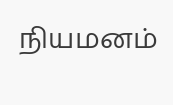நியமனம்